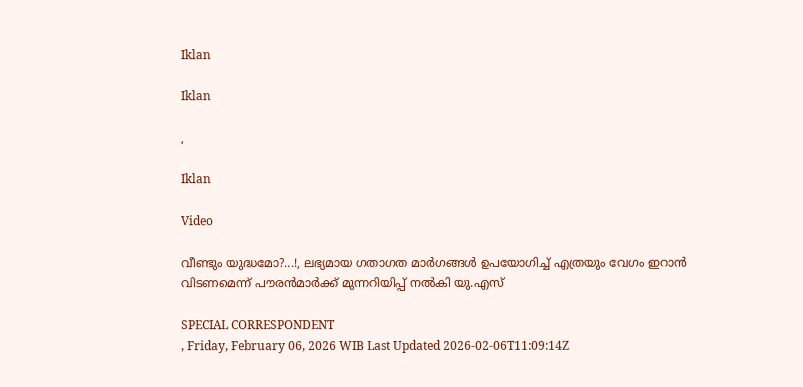Iklan

Iklan

,

Iklan

Video

വീണ്ടും യുദ്ധമോ?...!, ലഭ്യമായ ഗതാഗത മാര്‍ഗങ്ങള്‍ ഉപയോഗിച്ച് എത്രയും വേഗം ഇറാന്‍ വിടണമെന്ന് പൗരന്‍മാര്‍ക്ക് മുന്നറിയിപ്പ് നല്‍കി യു.എസ്

SPECIAL CORRESPONDENT
, Friday, February 06, 2026 WIB Last Updated 2026-02-06T11:09:14Z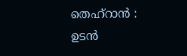തെഹ്‌റാന്‍ : ഉടന്‍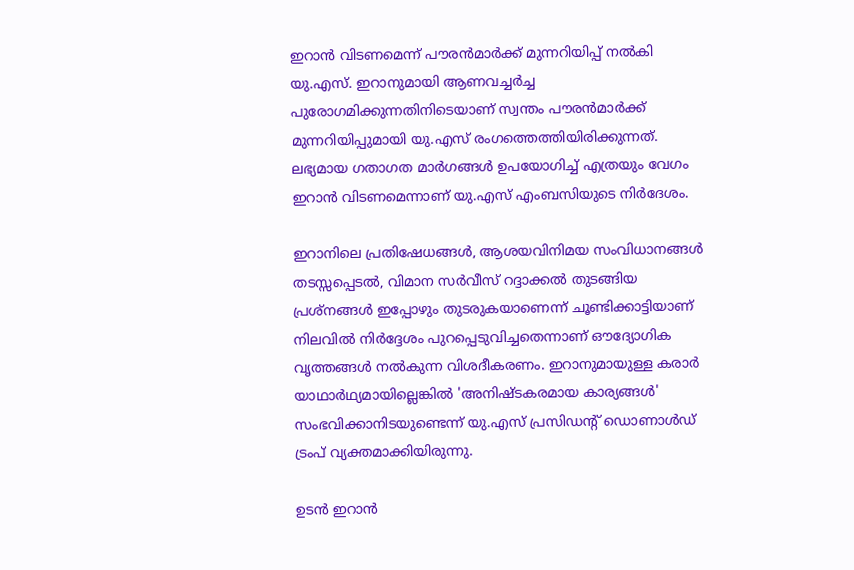ഇറാന്‍ വിടണമെന്ന് പൗരന്‍മാര്‍ക്ക് മുന്നറിയിപ്പ് നല്‍കി യു.എസ്. ഇറാനുമായി ആണവച്ചര്‍ച്ച പുരോഗമിക്കുന്നതിനിടെയാണ് സ്വന്തം പൗരന്‍മാര്‍ക്ക് മുന്നറിയിപ്പുമായി യു.എസ് രംഗത്തെത്തിയിരിക്കുന്നത്.  ലഭ്യമായ ഗതാഗത മാര്‍ഗങ്ങള്‍ ഉപയോഗിച്ച് എത്രയും വേഗം ഇറാന്‍ വിടണമെന്നാണ് യു.എസ് എംബസിയുടെ നിര്‍ദേശം.

ഇറാനിലെ പ്രതിഷേധങ്ങള്‍, ആശയവിനിമയ സംവിധാനങ്ങള്‍ തടസ്സപ്പെടല്‍, വിമാന സര്‍വീസ് റദ്ദാക്കല്‍ തുടങ്ങിയ പ്രശ്‌നങ്ങള്‍ ഇപ്പോഴും തുടരുകയാണെന്ന് ചൂണ്ടിക്കാട്ടിയാണ് നിലവില്‍ നിര്‍ദ്ദേശം പുറപ്പെടുവിച്ചതെന്നാണ് ഔദ്യോഗിക വൃത്തങ്ങള്‍ നല്‍കുന്ന വിശദീകരണം. ഇറാനുമായുള്ള കരാര്‍ യാഥാര്‍ഥ്യമായില്ലെങ്കില്‍ 'അനിഷ്ടകരമായ കാര്യങ്ങള്‍' സംഭവിക്കാനിടയുണ്ടെന്ന് യു.എസ് പ്രസിഡന്റ് ഡൊണാള്‍ഡ് ട്രംപ് വ്യക്തമാക്കിയിരുന്നു.

ഉടന്‍ ഇറാന്‍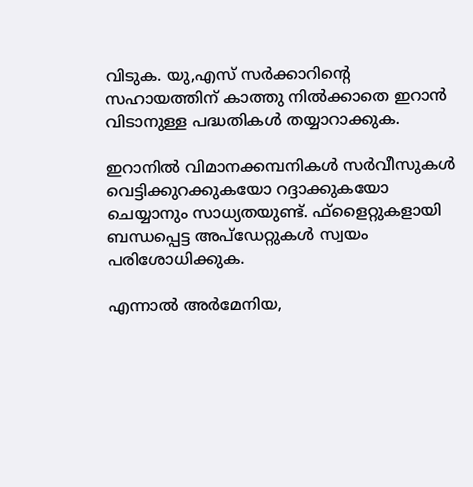വിടുക. യു,എസ് സര്‍ക്കാറിന്റെ സഹായത്തിന് കാത്തു നില്‍ക്കാതെ ഇറാന്‍ വിടാനുള്ള പദ്ധതികള്‍ തയ്യാറാക്കുക.

ഇറാനില്‍ വിമാനക്കമ്പനികള്‍ സര്‍വീസുകള്‍ വെട്ടിക്കുറക്കുകയോ റദ്ദാക്കുകയോ ചെയ്യാനും സാധ്യതയുണ്ട്. ഫ്‌ളൈറ്റുകളായി ബന്ധപ്പെട്ട അപ്‌ഡേറ്റുകള്‍ സ്വയം പരിശോധിക്കുക.

എന്നാല്‍ അര്‍മേനിയ,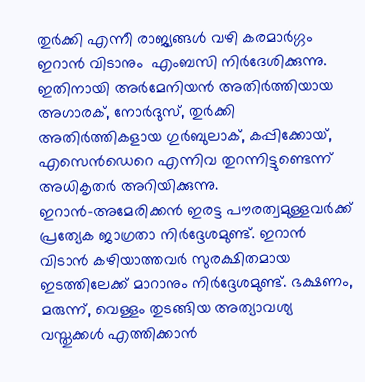തുര്‍ക്കി എന്നീ രാജ്യങ്ങള്‍ വഴി കരമാര്‍ഗ്ഗം ഇറാന്‍ വിടാനും  എംബസി നിര്‍ദേശിക്കുന്നു. ഇതിനായി അര്‍മേനിയന്‍ അതിര്‍ത്തിയായ അഗാരക്, നോര്‍ദുസ്, തുര്‍ക്കി അതിര്‍ത്തികളായ ഗുര്‍ബുലാക്, കപ്പിക്കോയ്, എസെന്‍ഡെറെ എന്നിവ തുറന്നിട്ടുണ്ടെന്ന് അധികൃതര്‍ അറിയിക്കുന്നു.  ഇറാന്‍-അമേരിക്കന്‍ ഇരട്ട പൗരത്വമുള്ളവര്‍ക്ക് പ്രത്യേക ജാഗ്രതാ നിര്‍ദ്ദേശമുണ്ട്. ഇറാന്‍ വിടാന്‍ കഴിയാത്തവര്‍ സുരക്ഷിതമായ ഇടത്തിലേക്ക് മാറാനും നിര്‍ദ്ദേശമുണ്ട്. ഭക്ഷണം, മരുന്ന്, വെള്ളം തുടങ്ങിയ അത്യാവശ്യ വസ്തുക്കള്‍ എത്തിക്കാന്‍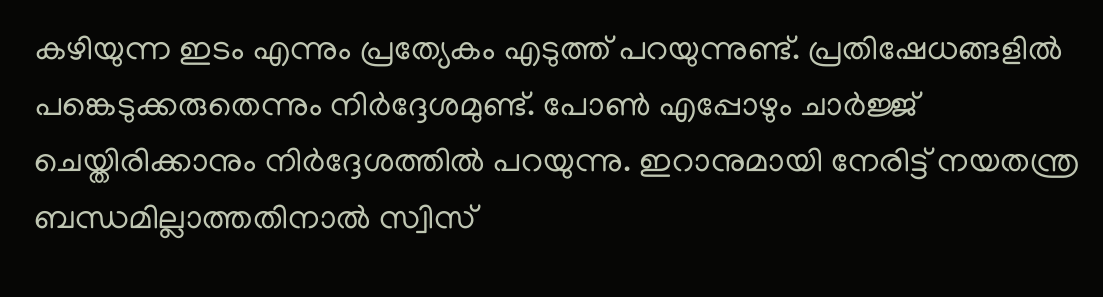കഴിയുന്ന ഇടം എന്നും പ്രത്യേകം എടുത്ത് പറയുന്നുണ്ട്. പ്രതിഷേധങ്ങളില്‍ പങ്കെടുക്കരുതെന്നും നിര്‍ദ്ദേശമുണ്ട്. പോണ്‍ എപ്പോഴും ചാര്‍ജ്ജ് ചെയ്തിരിക്കാനും നിര്‍ദ്ദേശത്തില്‍ പറയുന്നു. ഇറാനുമായി നേരിട്ട് നയതന്ത്ര ബന്ധമില്ലാത്തതിനാല്‍ സ്വിസ്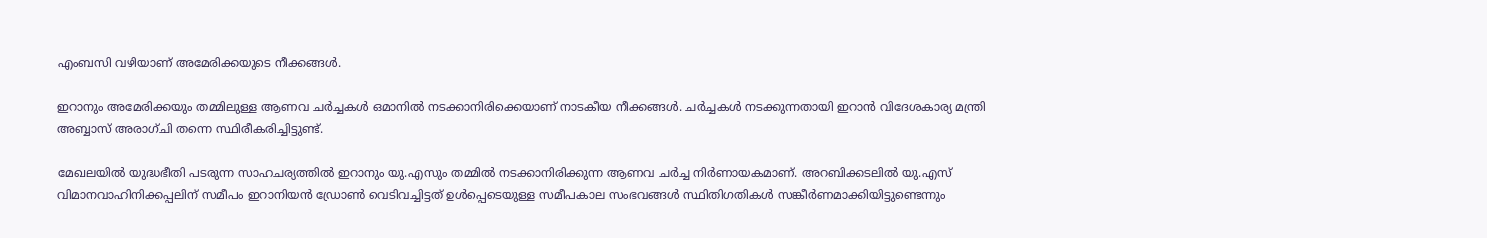എംബസി വഴിയാണ് അമേരിക്കയുടെ നീക്കങ്ങള്‍.

ഇറാനും അമേരിക്കയും തമ്മിലുള്ള ആണവ ചര്‍ച്ചകള്‍ ഒമാനില്‍ നടക്കാനിരിക്കെയാണ് നാടകീയ നീക്കങ്ങള്‍. ചര്‍ച്ചകള്‍ നടക്കുന്നതായി ഇറാന്‍ വിദേശകാര്യ മന്ത്രി അബ്ബാസ് അരാഗ്ചി തന്നെ സ്ഥിരീകരിച്ചിട്ടുണ്ട്.

മേഖലയില്‍ യുദ്ധഭീതി പടരുന്ന സാഹചര്യത്തില്‍ ഇറാനും യു.എസും തമ്മില്‍ നടക്കാനിരിക്കുന്ന ആണവ ചര്‍ച്ച നിര്‍ണായകമാണ്. അറബിക്കടലില്‍ യു.എസ് വിമാനവാഹിനിക്കപ്പലിന് സമീപം ഇറാനിയന്‍ ഡ്രോണ്‍ വെടിവച്ചിട്ടത് ഉള്‍പ്പെടെയുള്ള സമീപകാല സംഭവങ്ങള്‍ സ്ഥിതിഗതികള്‍ സങ്കീര്‍ണമാക്കിയിട്ടുണ്ടെന്നും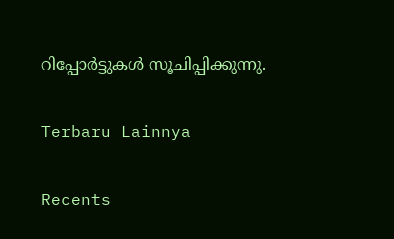റിപ്പോര്‍ട്ടുകള്‍ സൂചിപ്പിക്കുന്നു.

Terbaru Lainnya

Recents